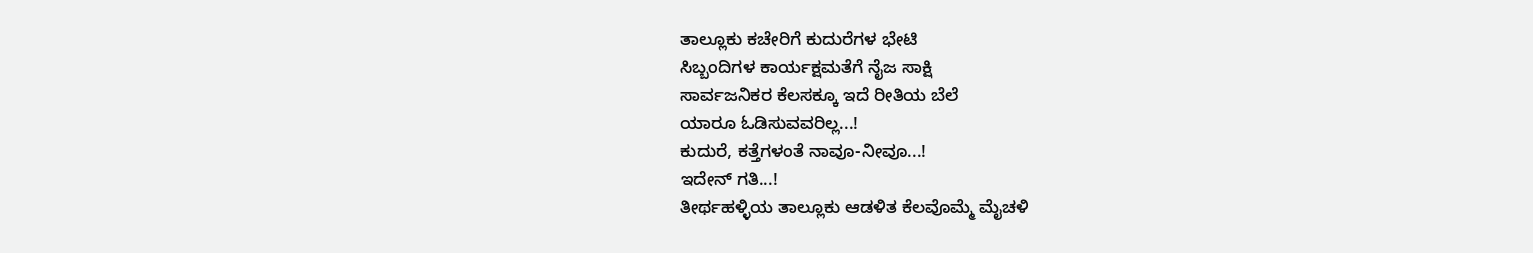ತಾಲ್ಲೂಕು ಕಚೇರಿಗೆ ಕುದುರೆಗಳ ಭೇಟಿ
ಸಿಬ್ಬಂದಿಗಳ ಕಾರ್ಯಕ್ಷಮತೆಗೆ ನೈಜ ಸಾಕ್ಷಿ
ಸಾರ್ವಜನಿಕರ ಕೆಲಸಕ್ಕೂ ಇದೆ ರೀತಿಯ ಬೆಲೆ
ಯಾರೂ ಓಡಿಸುವವರಿಲ್ಲ...!
ಕುದುರೆ, ಕತ್ತೆಗಳಂತೆ ನಾವೂ-ನೀವೂ...!
ಇದೇನ್ ಗತಿ...!
ತೀರ್ಥಹಳ್ಳಿಯ ತಾಲ್ಲೂಕು ಆಡಳಿತ ಕೆಲವೊಮ್ಮೆ ಮೈಚಳಿ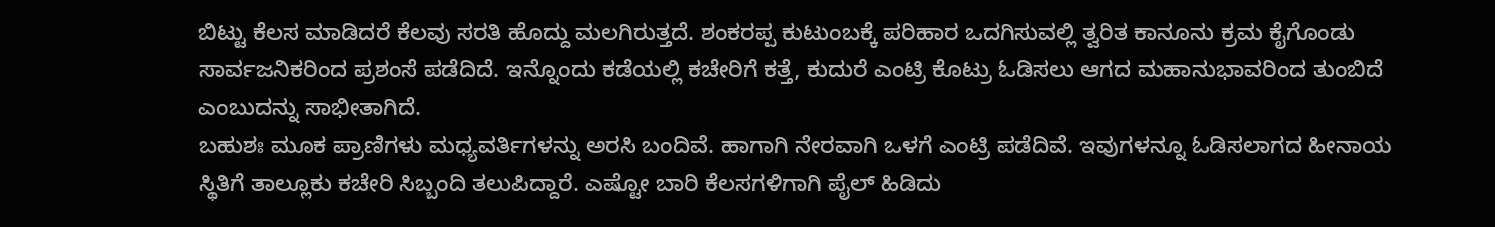ಬಿಟ್ಟು ಕೆಲಸ ಮಾಡಿದರೆ ಕೆಲವು ಸರತಿ ಹೊದ್ದು ಮಲಗಿರುತ್ತದೆ. ಶಂಕರಪ್ಪ ಕುಟುಂಬಕ್ಕೆ ಪರಿಹಾರ ಒದಗಿಸುವಲ್ಲಿ ತ್ವರಿತ ಕಾನೂನು ಕ್ರಮ ಕೈಗೊಂಡು ಸಾರ್ವಜನಿಕರಿಂದ ಪ್ರಶಂಸೆ ಪಡೆದಿದೆ. ಇನ್ನೊಂದು ಕಡೆಯಲ್ಲಿ ಕಚೇರಿಗೆ ಕತ್ತೆ, ಕುದುರೆ ಎಂಟ್ರಿ ಕೊಟ್ರು ಓಡಿಸಲು ಆಗದ ಮಹಾನುಭಾವರಿಂದ ತುಂಬಿದೆ ಎಂಬುದನ್ನು ಸಾಭೀತಾಗಿದೆ.
ಬಹುಶಃ ಮೂಕ ಪ್ರಾಣಿಗಳು ಮಧ್ಯವರ್ತಿಗಳನ್ನು ಅರಸಿ ಬಂದಿವೆ. ಹಾಗಾಗಿ ನೇರವಾಗಿ ಒಳಗೆ ಎಂಟ್ರಿ ಪಡೆದಿವೆ. ಇವುಗಳನ್ನೂ ಓಡಿಸಲಾಗದ ಹೀನಾಯ ಸ್ಥಿತಿಗೆ ತಾಲ್ಲೂಕು ಕಚೇರಿ ಸಿಬ್ಬಂದಿ ತಲುಪಿದ್ದಾರೆ. ಎಷ್ಟೋ ಬಾರಿ ಕೆಲಸಗಳಿಗಾಗಿ ಪೈಲ್ ಹಿಡಿದು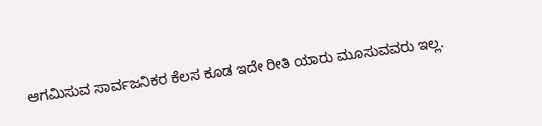ಆಗಮಿಸುವ ಸಾರ್ವಜನಿಕರ ಕೆಲಸ ಕೂಡ ಇದೇ ರೀತಿ ಯಾರು ಮೂಸುವವರು ಇಲ್ಲ.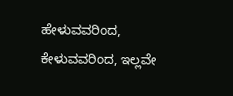ಹೇಳುವವರಿಂದ, ಕೇಳುವವರಿಂದ, ಇಲ್ಲವೇ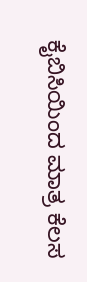ಕೈಬಿಸಿಯಿಂದ ಮಾತ್ರ ಕೆಲಸ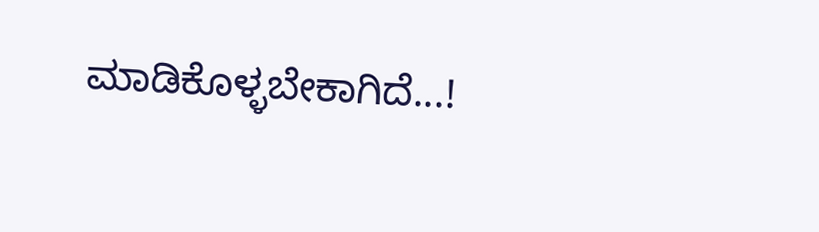ಮಾಡಿಕೊಳ್ಳಬೇಕಾಗಿದೆ...!